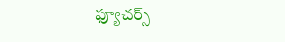ఫ్యూచర్స్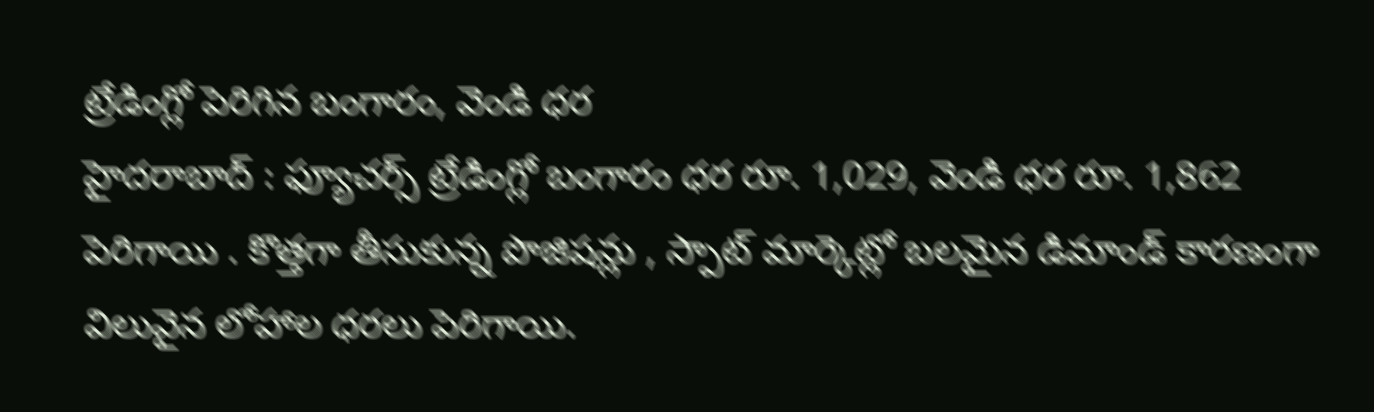ట్రేడింగ్లో పెరిగిన బంగారం, వెండి ధర
హైదరాబాద్ : ఫ్యూచర్స్ ట్రేడింగ్లో బంగారం ధర రూ. 1,029, వెండి ధర రూ. 1,862 పెరిగాయి . కొత్తగా తీసుకున్న పొజిషన్లు , స్పాట్ మార్కెట్లో బలమైన డిమాండ్ కారణంగా విలువైన లోహాల ధరలు పెరిగాయి.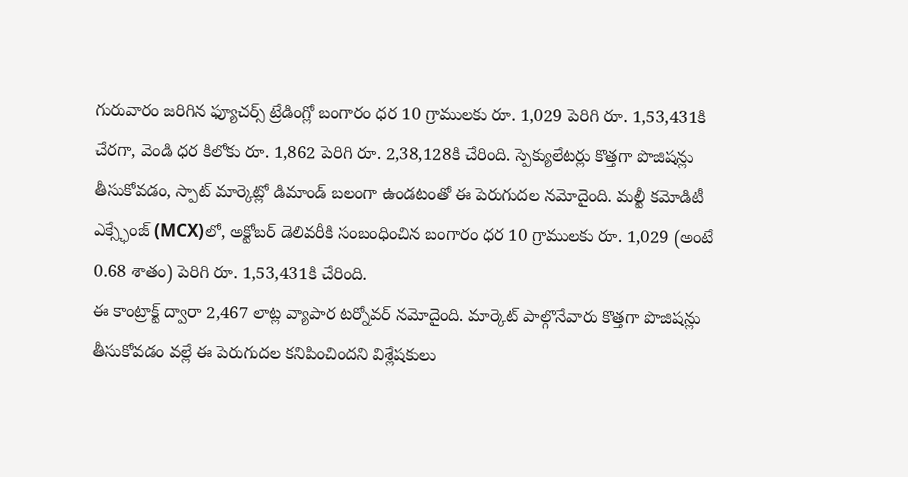గురువారం జరిగిన ఫ్యూచర్స్ ట్రేడింగ్లో బంగారం ధర 10 గ్రాములకు రూ. 1,029 పెరిగి రూ. 1,53,431కి చేరగా, వెండి ధర కిలోకు రూ. 1,862 పెరిగి రూ. 2,38,128కి చేరింది. స్పెక్యులేటర్లు కొత్తగా పొజిషన్లు తీసుకోవడం, స్పాట్ మార్కెట్లో డిమాండ్ బలంగా ఉండటంతో ఈ పెరుగుదల నమోదైంది. మల్టీ కమోడిటీ ఎక్స్ఛేంజ్ (MCX)లో, అక్టోబర్ డెలివరీకి సంబంధించిన బంగారం ధర 10 గ్రాములకు రూ. 1,029 (అంటే 0.68 శాతం) పెరిగి రూ. 1,53,431కి చేరింది.
ఈ కాంట్రాక్ట్ ద్వారా 2,467 లాట్ల వ్యాపార టర్నోవర్ నమోదైంది. మార్కెట్ పాల్గొనేవారు కొత్తగా పొజిషన్లు తీసుకోవడం వల్లే ఈ పెరుగుదల కనిపించిందని విశ్లేషకులు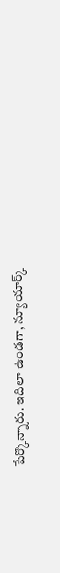పేర్కొన్నారు. ఇదిలా ఉండగా, న్యూయార్క్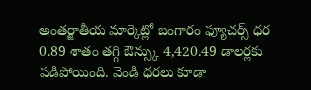అంతర్జాతీయ మార్కెట్లో బంగారం ఫ్యూచర్స్ ధర 0.89 శాతం తగ్గి ఔన్స్కు 4,420.49 డాలర్లకు పడిపోయింది. వెండి ధరలు కూడా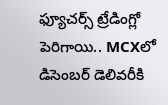ఫ్యూచర్స్ ట్రేడింగ్లో పెరిగాయి.. MCXలో డిసెంబర్ డెలివరీకి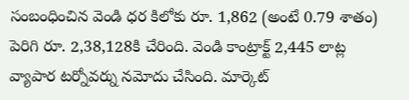సంబంధించిన వెండి ధర కిలోకు రూ. 1,862 (అంటే 0.79 శాతం) పెరిగి రూ. 2,38,128కి చేరింది. వెండి కాంట్రాక్ట్ 2,445 లాట్ల వ్యాపార టర్నోవర్ను నమోదు చేసింది. మార్కెట్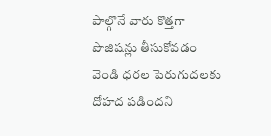పాల్గొనే వారు కొత్తగా పొజిషన్లు తీసుకోవడం వెండి ధరల పెరుగుదలకు దోహద పడిందని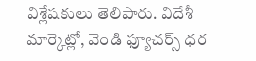విశ్లేషకులు తెలిపారు. విదేశీ మార్కెట్లో, వెండి ఫ్యూచర్స్ ధర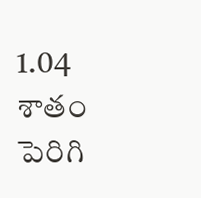1.04 శాతం పెరిగి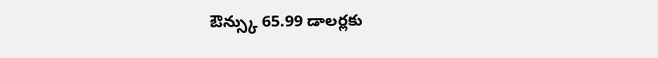ఔన్స్కు 65.99 డాలర్లకు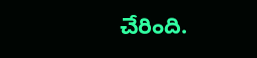చేరింది.